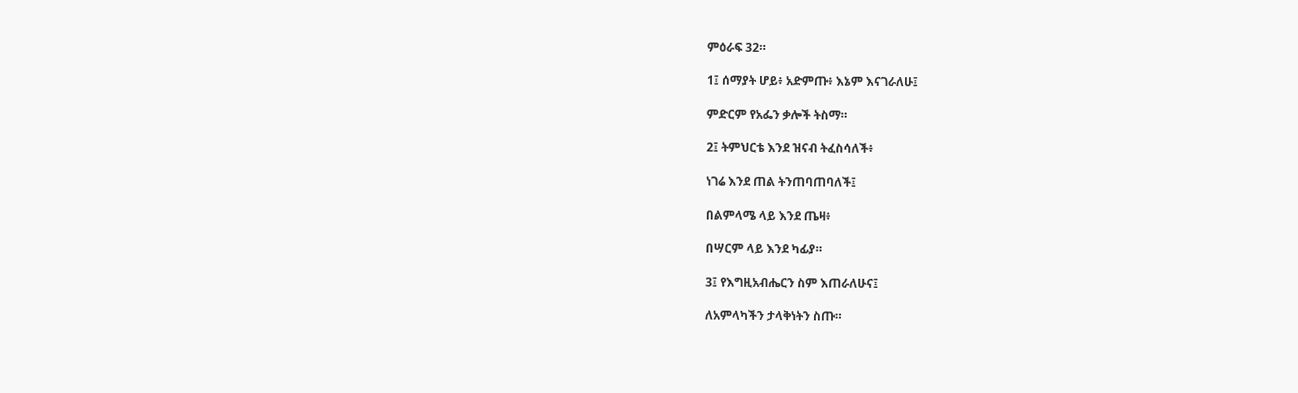ምዕራፍ 32።

1፤ ሰማያት ሆይ፥ አድምጡ፥ እኔም እናገራለሁ፤

ምድርም የአፌን ቃሎች ትስማ።

2፤ ትምህርቴ እንደ ዝናብ ትፈስሳለች፥

ነገሬ እንደ ጠል ትንጠባጠባለች፤

በልምላሜ ላይ እንደ ጤዛ፥

በሣርም ላይ እንደ ካፊያ።

3፤ የእግዚአብሔርን ስም እጠራለሁና፤

ለአምላካችን ታላቅነትን ስጡ።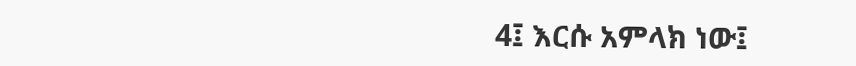4፤ እርሱ አምላክ ነው፤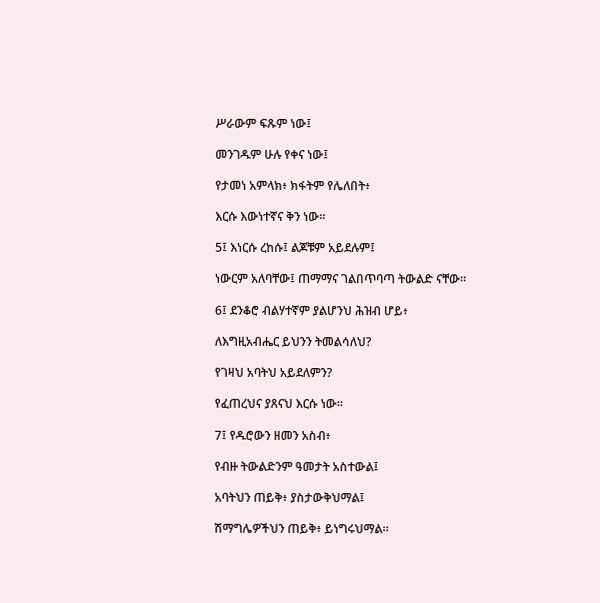ሥራውም ፍጹም ነው፤

መንገዱም ሁሉ የቀና ነው፤

የታመነ አምላክ፥ ክፋትም የሌለበት፥

እርሱ እውነተኛና ቅን ነው።

5፤ እነርሱ ረከሱ፤ ልጆቹም አይደሉም፤

ነውርም አለባቸው፤ ጠማማና ገልበጥባጣ ትውልድ ናቸው።

6፤ ደንቆሮ ብልሃተኛም ያልሆንህ ሕዝብ ሆይ፥

ለእግዚአብሔር ይህንን ትመልሳለህ?

የገዛህ አባትህ አይደለምን?

የፈጠረህና ያጸናህ እርሱ ነው።

7፤ የዱሮውን ዘመን አስብ፥

የብዙ ትውልድንም ዓመታት አስተውል፤

አባትህን ጠይቅ፥ ያስታውቅህማል፤

ሽማግሌዎችህን ጠይቅ፥ ይነግሩህማል።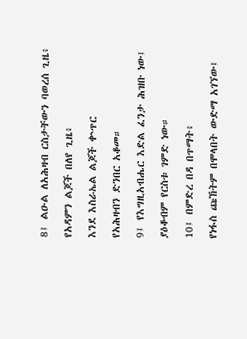8፤ ልዑል ለአሕዛብ ርስታቸውን ባወረሰ ጊዜ፥

የአዳምን ልጆች በለየ ጊዜ፥

እንደ እስራኤል ልጆች ቍጥር

የአሕዛብን ድንበር አቆመ።

9፤ የእግዚአብሔር እድል ፈንታ ሕዝቡ ነው፤

ያዕቆብም የርስቱ ገምድ ነው።

10፤ በምድረ በዳ በጥማት፥

የነፋስ ጩኸትም በሞላበት ውድማ አገኘው፤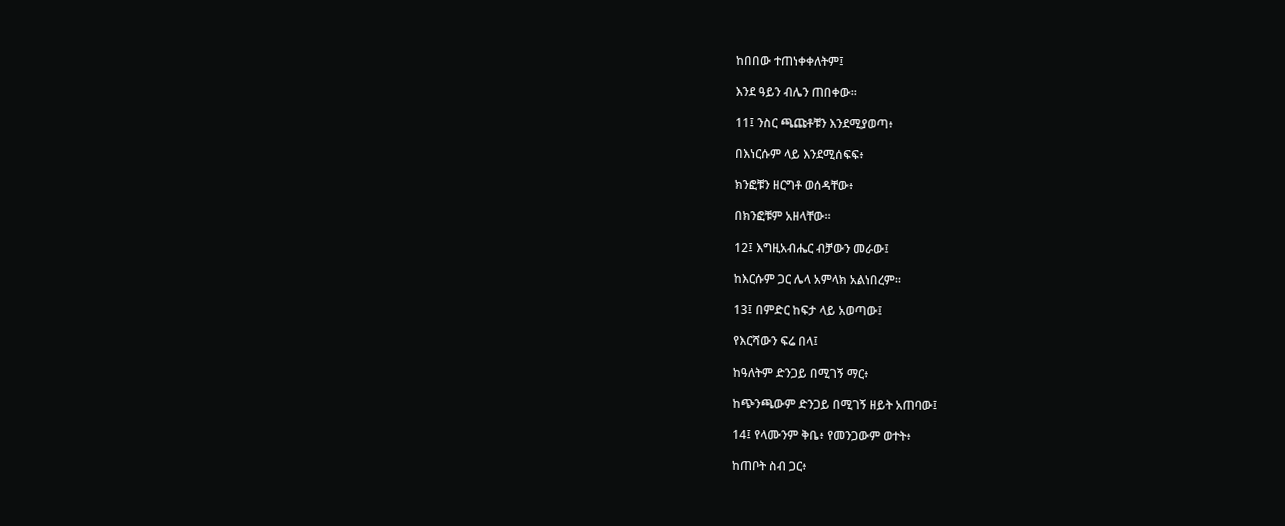ከበበው ተጠነቀቀለትም፤

እንደ ዓይን ብሌን ጠበቀው።

11፤ ንስር ጫጩቶቹን እንደሚያወጣ፥

በእነርሱም ላይ እንደሚሰፍፍ፥

ክንፎቹን ዘርግቶ ወሰዳቸው፥

በክንፎቹም አዘላቸው።

12፤ እግዚአብሔር ብቻውን መራው፤

ከእርሱም ጋር ሌላ አምላክ አልነበረም።

13፤ በምድር ከፍታ ላይ አወጣው፤

የእርሻውን ፍሬ በላ፤

ከዓለትም ድንጋይ በሚገኝ ማር፥

ከጭንጫውም ድንጋይ በሚገኝ ዘይት አጠባው፤

14፤ የላሙንም ቅቤ፥ የመንጋውም ወተት፥

ከጠቦት ስብ ጋር፥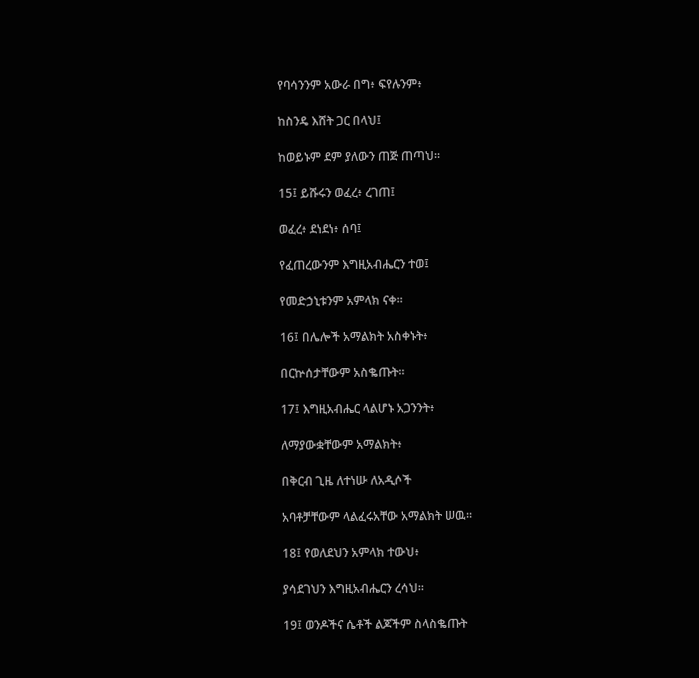የባሳንንም አውራ በግ፥ ፍየሉንም፥

ከስንዴ እሸት ጋር በላህ፤

ከወይኑም ደም ያለውን ጠጅ ጠጣህ።

15፤ ይሹሩን ወፈረ፥ ረገጠ፤

ወፈረ፥ ደነደነ፥ ሰባ፤

የፈጠረውንም እግዚአብሔርን ተወ፤

የመድኃኒቱንም አምላክ ናቀ።

16፤ በሌሎች አማልክት አስቀኑት፥

በርኵሰታቸውም አስቈጡት።

17፤ እግዚአብሔር ላልሆኑ አጋንንት፥

ለማያውቋቸውም አማልክት፥

በቅርብ ጊዜ ለተነሡ ለአዲሶች

አባቶቻቸውም ላልፈሩአቸው አማልክት ሠዉ።

18፤ የወለደህን አምላክ ተውህ፥

ያሳደገህን እግዚአብሔርን ረሳህ።

19፤ ወንዶችና ሴቶች ልጆችም ስላስቈጡት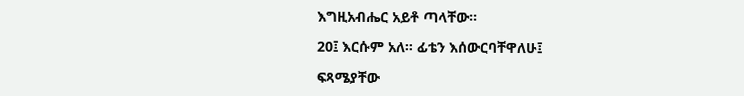እግዚአብሔር አይቶ ጣላቸው።

20፤ እርሱም አለ። ፊቴን እሰውርባቸዋለሁ፤

ፍጻሜያቸው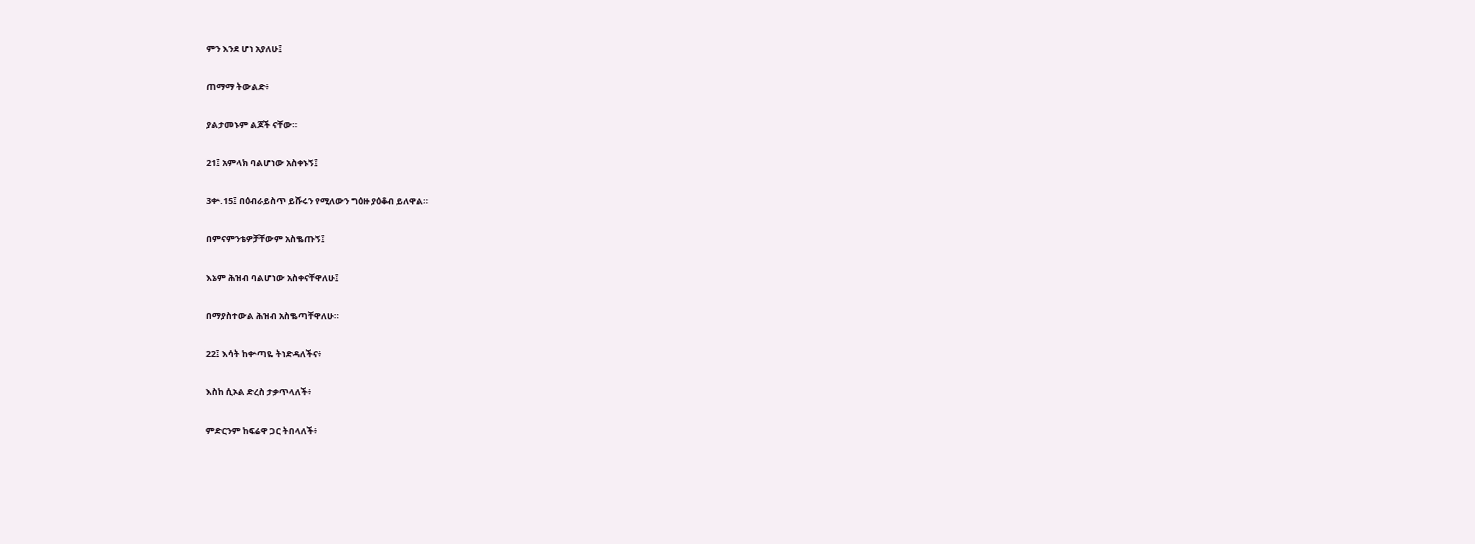ምን እንደ ሆነ አያለሁ፤

ጠማማ ትውልድ፥

ያልታመኑም ልጆች ናቸው።

21፤ አምላክ ባልሆነው አስቀኑኝ፤

3ቍ.15፤ በዕብራይስጥ ይሹሩን የሚለውን ግዕዙ ያዕቆብ ይለዋል።

በምናምንቴዎቻቸውም አስቈጡኝ፤

እኔም ሕዝብ ባልሆነው አስቀናቸዋለሁ፤

በማያስተውል ሕዝብ አስቈጣቸዋለሁ።

22፤ እሳት ከቍጣዬ ትነድዳለችና፥

እስከ ሲኦል ድረስ ታቃጥላለች፥

ምድርንም ከፍሬዋ ጋር ትበላለች፥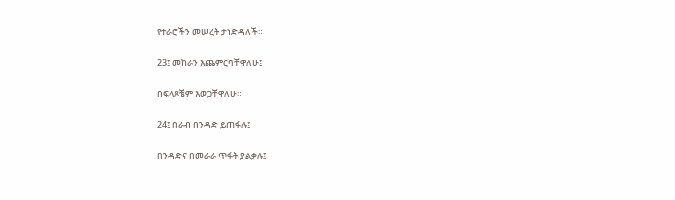የተራሮችን መሠረት ታነድዳለች።

23፤ መከራን እጨምርባቸዋለሁ፤

በፍላጾቼም እወጋቸዋለሁ።

24፤ በራብ በንዳድ ይጠፋሉ፤

በንዳድና በመራራ ጥፋት ያልቃሉ፤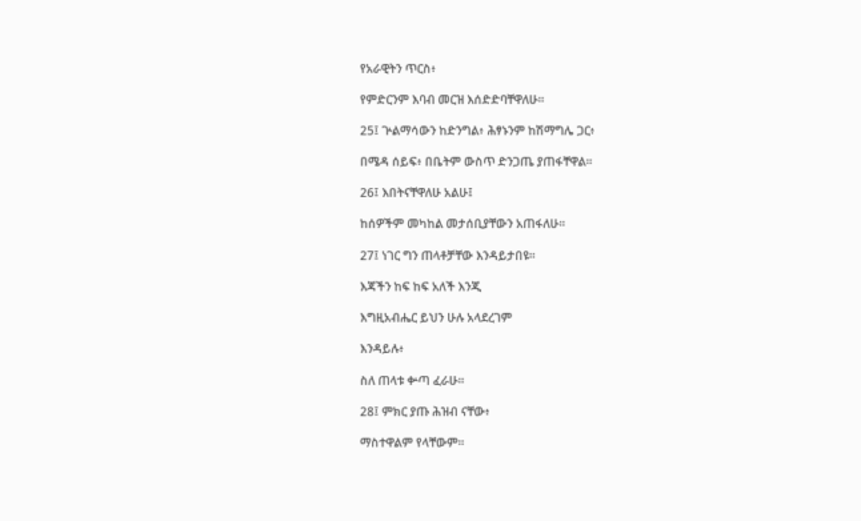የአራዊትን ጥርስ፥

የምድርንም እባብ መርዝ እሰድድባቸዋለሁ።

25፤ ጕልማሳውን ከድንግል፥ ሕፃኑንም ከሽማግሌ ጋር፥

በሜዳ ሰይፍ፥ በቤትም ውስጥ ድንጋጤ ያጠፋቸዋል።

26፤ እበትናቸዋለሁ አልሁ፤

ከሰዎችም መካከል መታሰቢያቸውን አጠፋለሁ።

27፤ ነገር ግን ጠላቶቻቸው እንዳይታበዩ።

እጃችን ከፍ ከፍ አለች እንጂ

እግዚአብሔር ይህን ሁሉ አላደረገም

እንዳይሉ፥

ስለ ጠላቱ ቍጣ ፈራሁ።

28፤ ምክር ያጡ ሕዝብ ናቸው፥

ማስተዋልም የላቸውም።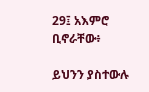29፤ አእምሮ ቢኖራቸው፥

ይህንን ያስተውሉ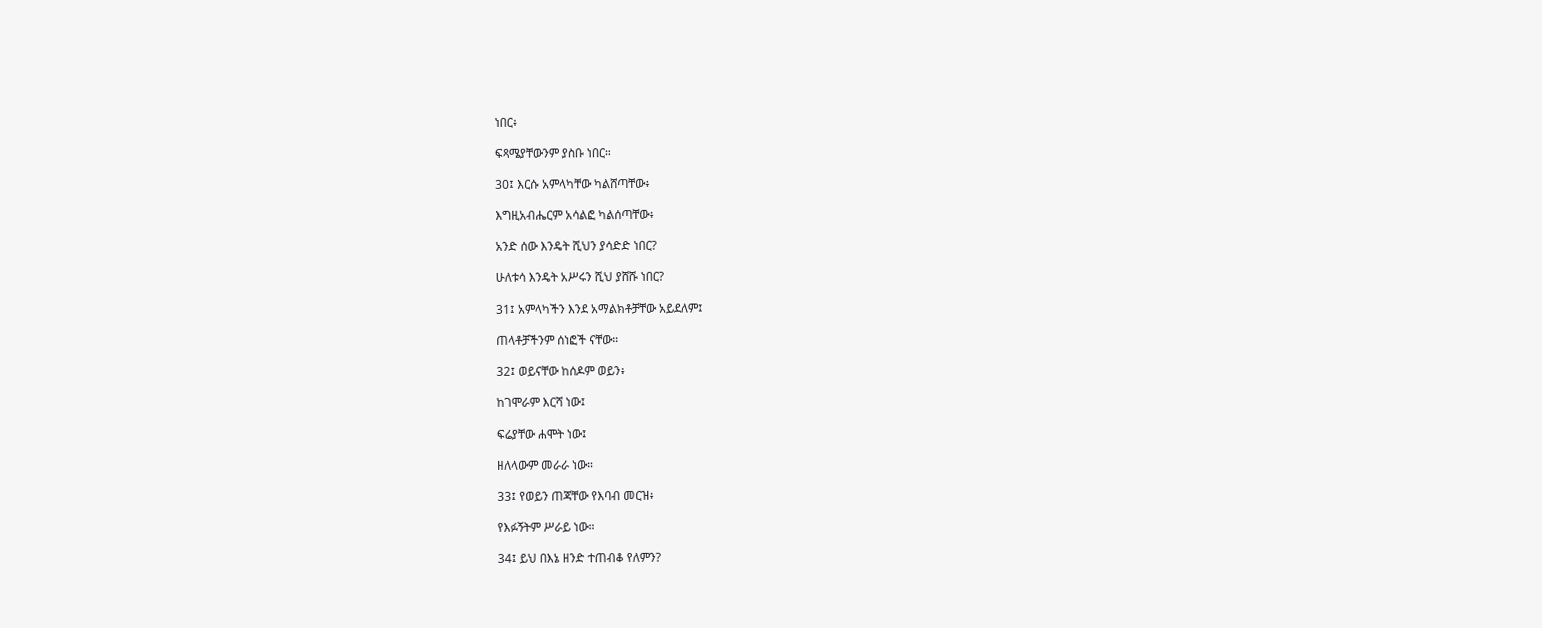ነበር፥

ፍጻሜያቸውንም ያስቡ ነበር።

30፤ እርሱ አምላካቸው ካልሸጣቸው፥

እግዚአብሔርም አሳልፎ ካልሰጣቸው፥

አንድ ሰው እንዴት ሺህን ያሳድድ ነበር?

ሁለቱሳ እንዴት አሥሩን ሺህ ያሸሹ ነበር?

31፤ አምላካችን እንደ አማልክቶቻቸው አይደለም፤

ጠላቶቻችንም ሰነፎች ናቸው።

32፤ ወይናቸው ከሰዶም ወይን፥

ከገሞራም እርሻ ነው፤

ፍሬያቸው ሐሞት ነው፤

ዘለላውም መራራ ነው።

33፤ የወይን ጠጃቸው የእባብ መርዝ፥

የእፉኝትም ሥራይ ነው።

34፤ ይህ በእኔ ዘንድ ተጠብቆ የለምን?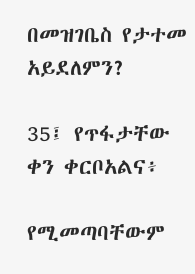በመዝገቤስ የታተመ አይደለምን?

35፤ የጥፋታቸው ቀን ቀርቦአልና፥

የሚመጣባቸውም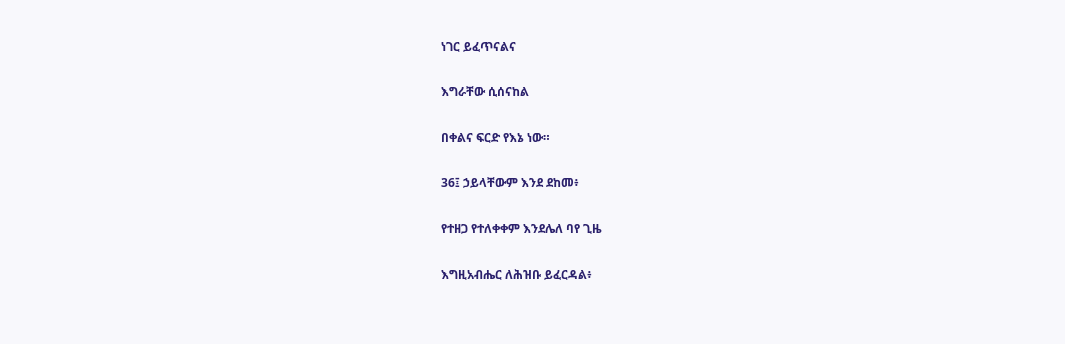ነገር ይፈጥናልና

እግራቸው ሲሰናከል

በቀልና ፍርድ የእኔ ነው።

36፤ ኃይላቸውም እንደ ደከመ፥

የተዘጋ የተለቀቀም እንደሌለ ባየ ጊዜ

እግዚአብሔር ለሕዝቡ ይፈርዳል፥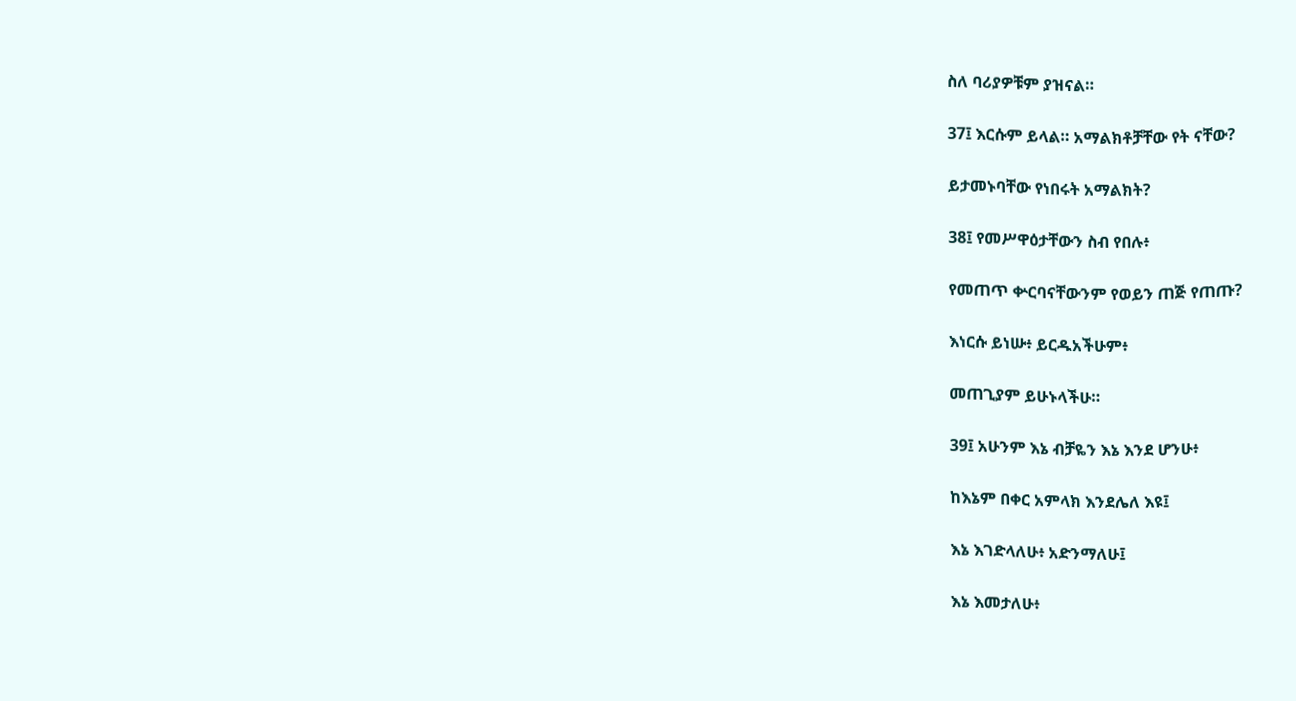ስለ ባሪያዎቹም ያዝናል።

37፤ እርሱም ይላል። አማልክቶቻቸው የት ናቸው?

ይታመኑባቸው የነበሩት አማልክት?

38፤ የመሥዋዕታቸውን ስብ የበሉ፥

የመጠጥ ቍርባናቸውንም የወይን ጠጅ የጠጡ?

እነርሱ ይነሡ፥ ይርዱአችሁም፥

መጠጊያም ይሁኑላችሁ።

39፤ አሁንም እኔ ብቻዬን እኔ እንደ ሆንሁ፥

ከእኔም በቀር አምላክ እንደሌለ እዩ፤

እኔ እገድላለሁ፥ አድንማለሁ፤

እኔ እመታለሁ፥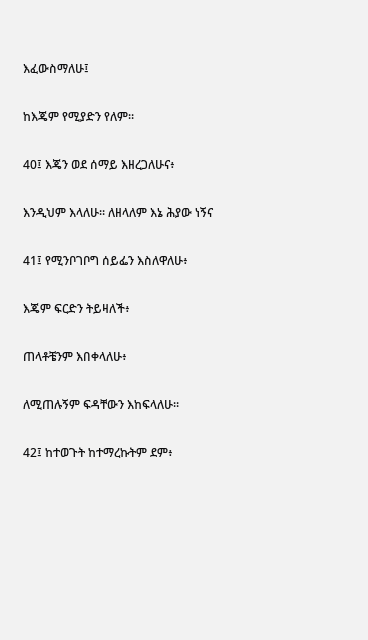እፈውስማለሁ፤

ከእጄም የሚያድን የለም።

40፤ እጄን ወደ ሰማይ እዘረጋለሁና፥

እንዲህም እላለሁ። ለዘላለም እኔ ሕያው ነኝና

41፤ የሚንቦገቦግ ሰይፌን እስለዋለሁ፥

እጄም ፍርድን ትይዛለች፥

ጠላቶቼንም እበቀላለሁ፥

ለሚጠሉኝም ፍዳቸውን እከፍላለሁ።

42፤ ከተወጉት ከተማረኩትም ደም፥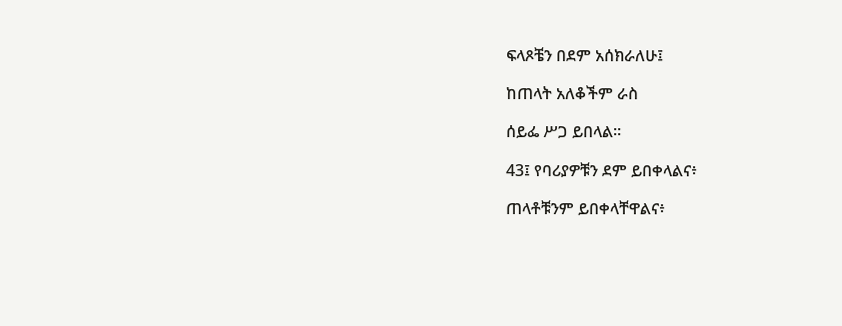ፍላጾቼን በደም አሰክራለሁ፤

ከጠላት አለቆችም ራስ

ሰይፌ ሥጋ ይበላል።

43፤ የባሪያዎቹን ደም ይበቀላልና፥

ጠላቶቹንም ይበቀላቸዋልና፥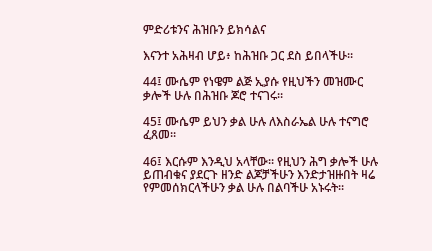ምድሪቱንና ሕዝቡን ይክሳልና

እናንተ አሕዛብ ሆይ፥ ከሕዝቡ ጋር ደስ ይበላችሁ።

44፤ ሙሴም የነዌም ልጅ ኢያሱ የዚህችን መዝሙር ቃሎች ሁሉ በሕዝቡ ጆሮ ተናገሩ።

45፤ ሙሴም ይህን ቃል ሁሉ ለእስራኤል ሁሉ ተናግሮ ፈጸመ።

46፤ እርሱም እንዲህ አላቸው። የዚህን ሕግ ቃሎች ሁሉ ይጠብቁና ያደርጉ ዘንድ ልጆቻችሁን እንድታዝዙበት ዛሬ የምመሰክርላችሁን ቃል ሁሉ በልባችሁ አኑሩት።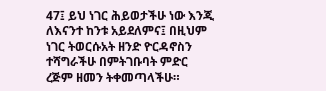47፤ ይህ ነገር ሕይወታችሁ ነው እንጂ ለእናንተ ከንቱ አይደለምና፤ በዚህም ነገር ትወርሱአት ዘንድ ዮርዳኖስን ተሻግራችሁ በምትገቡባት ምድር ረጅም ዘመን ትቀመጣላችሁ።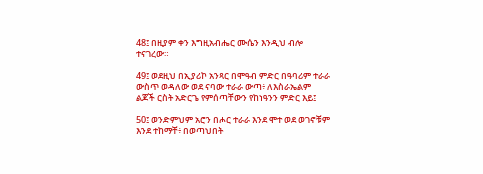48፤ በዚያም ቀን እግዚአብሔር ሙሴን እንዲህ ብሎ ተናገረው።

49፤ ወደዚህ በኢያሪኮ አንጻር በሞዓብ ምድር በዓባሪም ተራራ ውስጥ ወዳለው ወደ ናባው ተራራ ውጣ፥ ለእስራኤልም ልጆች ርስት አድርጌ የምሰጣቸውን የከነዓንን ምድር እይ፤

50፤ ወንድምህም አሮን በሖር ተራራ እንደ ሞተ ወደ ወገኖቹም እንደ ተከማቸ፥ በወጣህበት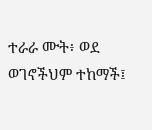ተራራ ሙት፥ ወደ ወገኖችህም ተከማች፤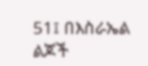51፤ በእስራኤል ልጆች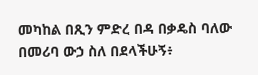መካከል በጺን ምድረ በዳ በቃዴስ ባለው በመሪባ ውኃ ስለ በደላችሁኝ፥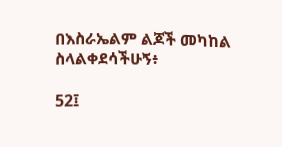በእስራኤልም ልጆች መካከል ስላልቀደሳችሁኝ፥

52፤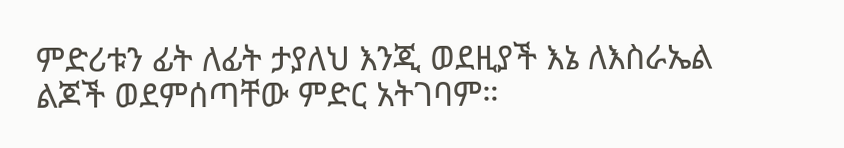ምድሪቱን ፊት ለፊት ታያለህ እንጂ ወደዚያች እኔ ለእስራኤል ልጆች ወደምሰጣቸው ምድር አትገባም።